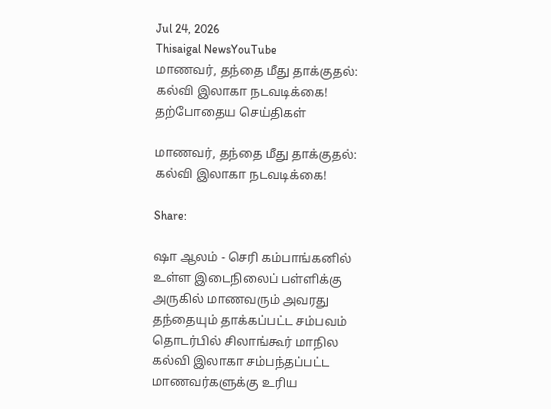Jul 24, 2026
Thisaigal NewsYouTube
மாணவர், தந்தை மீது தாக்குதல்: கல்வி இலாகா நடவடிக்கை!
தற்போதைய செய்திகள்

மாணவர், தந்தை மீது தாக்குதல்: கல்வி இலாகா நடவடிக்கை!

Share:

ஷா ஆலம் - செரி கம்பாங்கனில் உள்ள இடைநிலைப் பள்ளிக்கு அருகில் மாணவரும் அவரது தந்தையும் தாக்கப்பட்ட சம்பவம் தொடர்பில் சிலாங்கூர் மாநில கல்வி இலாகா சம்பந்தப்பட்ட மாணவர்களுக்கு உரிய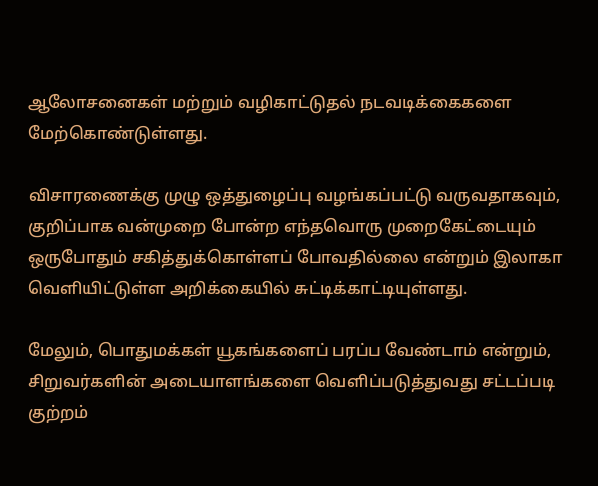ஆலோசனைகள் மற்றும் வழிகாட்டுதல் நடவடிக்கைகளை மேற்கொண்டுள்ளது.

விசாரணைக்கு முழு ஒத்துழைப்பு வழங்கப்பட்டு வருவதாகவும், குறிப்பாக வன்முறை போன்ற எந்தவொரு முறைகேட்டையும் ஒருபோதும் சகித்துக்கொள்ளப் போவதில்லை என்றும் இலாகா வெளியிட்டுள்ள அறிக்கையில் சுட்டிக்காட்டியுள்ளது.

மேலும், பொதுமக்கள் யூகங்களைப் பரப்ப வேண்டாம் என்றும், சிறுவர்களின் அடையாளங்களை வெளிப்படுத்துவது சட்டப்படி குற்றம்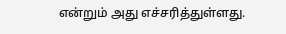என்றும் அது எச்சரித்துள்ளது.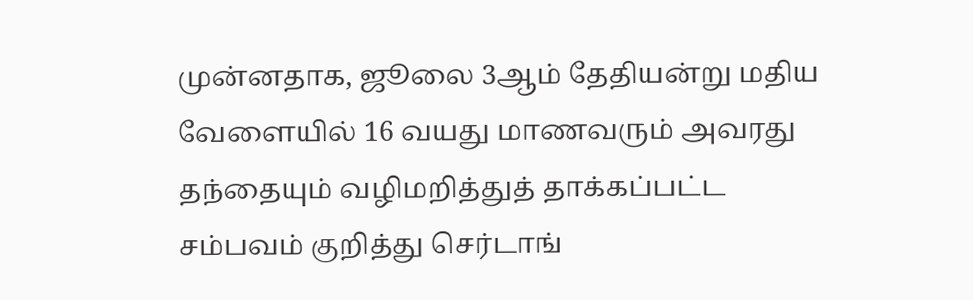முன்னதாக, ஜூலை 3ஆம் தேதியன்று மதிய வேளையில் 16 வயது மாணவரும் அவரது தந்தையும் வழிமறித்துத் தாக்கப்பட்ட சம்பவம் குறித்து செர்டாங்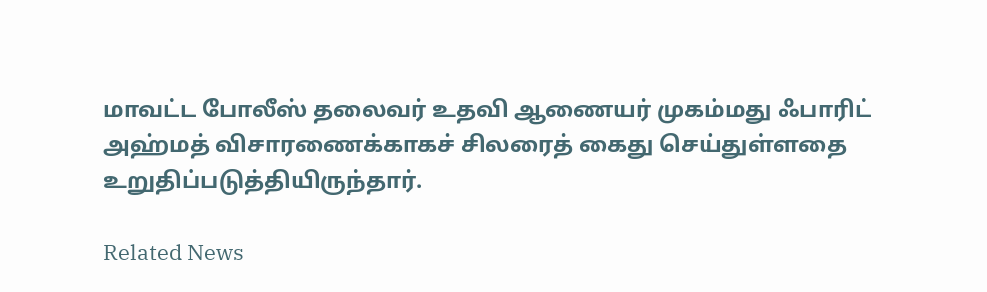மாவட்ட போலீஸ் தலைவர் உதவி ஆணையர் முகம்மது ஃபாரிட் அஹ்மத் விசாரணைக்காகச் சிலரைத் கைது செய்துள்ளதை உறுதிப்படுத்தியிருந்தார்.

Related News